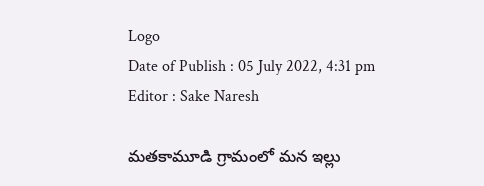Logo
Date of Publish : 05 July 2022, 4:31 pm
Editor : Sake Naresh

మతకామూడి గ్రామంలో మన ఇల్లు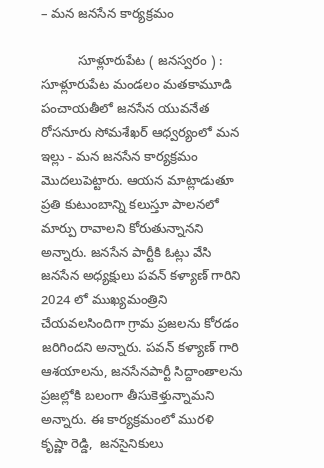– మన జనసేన కార్యక్రమం

          సూళ్లూరుపేట ( జనస్వరం ) :  సూళ్లూరుపేట మండలం మతకామూడి పంచాయతీలో జనసేన యువనేత రోసనూరు సోమశేఖర్ ఆధ్వర్యంలో మన ఇల్లు - మన జనసేన కార్యక్రమం మొదలుపెట్టారు. ఆయన మాట్లాడుతూ ప్రతి కుటుంబాన్ని కలుస్తూ పాలనలో మార్పు రావాలని కోరుతున్నానని అన్నారు. జనసేన పార్టీకి ఓట్లు వేసి జనసేన అధ్యక్షులు పవన్ కళ్యాణ్ గారిని 2024 లో ముఖ్యమంత్రిని చేయవలసిందిగా గ్రామ ప్రజలను కోరడం జరిగిందని అన్నారు. పవన్ కళ్యాణ్ గారి ఆశయాలను, జనసేనపార్టీ సిద్దాంతాలను ప్రజల్లోకి బలంగా తీసుకెళ్తున్నామని అన్నారు. ఈ కార్యక్రమంలో మురళి కృష్ణా రెడ్డి,  జనసైనికులు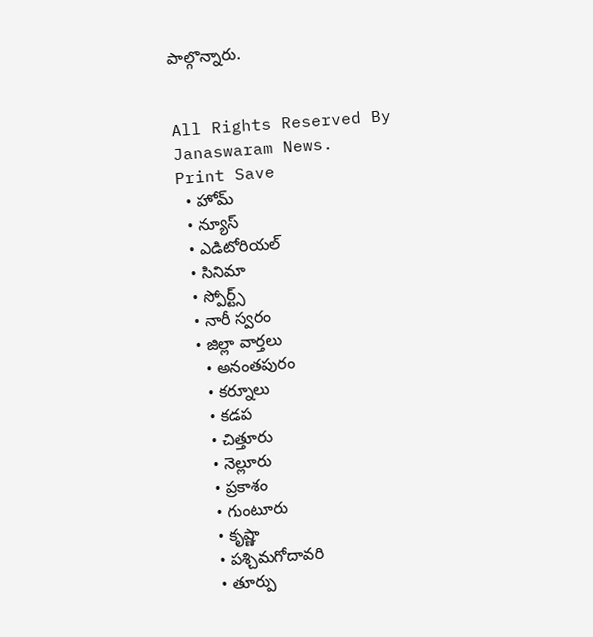పాల్గొన్నారు.


All Rights Reserved By Janaswaram News.
Print Save
  • హోమ్
  • న్యూస్
  • ఎడిటోరియల్
  • సినిమా
  • స్పోర్ట్స్
  • నారీ స్వరం
  • జిల్లా వార్తలు
    • అనంతపురం
    • కర్నూలు
    • కడప
    • చిత్తూరు
    • నెల్లూరు
    • ప్రకాశం
    • గుంటూరు
    • కృష్ణా
    • పశ్చిమగోదావరి
    • తూర్పు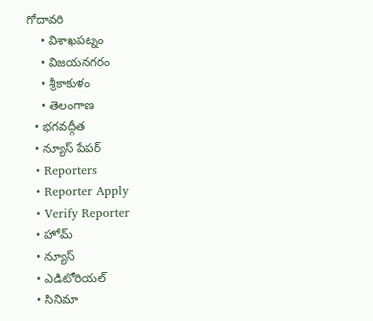గోదావరి
    • విశాఖపట్నం
    • విజయనగరం
    • శ్రీకాకుళం
    • తెలంగాణ
  • భగవద్గీత
  • న్యూస్ పేపర్
  • Reporters
  • Reporter Apply
  • Verify Reporter
  • హోమ్
  • న్యూస్
  • ఎడిటోరియల్
  • సినిమా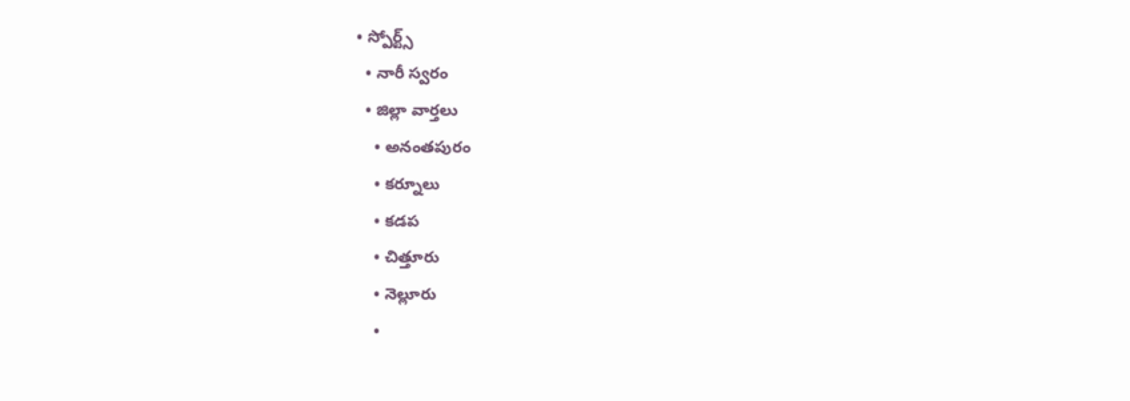• స్పోర్ట్స్
  • నారీ స్వరం
  • జిల్లా వార్తలు
    • అనంతపురం
    • కర్నూలు
    • కడప
    • చిత్తూరు
    • నెల్లూరు
    •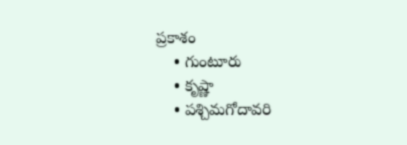ప్రకాశం
    • గుంటూరు
    • కృష్ణా
    • పశ్చిమగోదావరి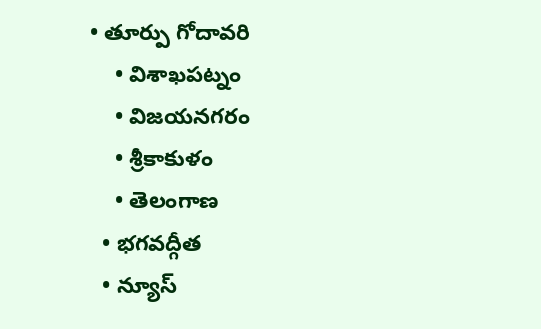• తూర్పు గోదావరి
    • విశాఖపట్నం
    • విజయనగరం
    • శ్రీకాకుళం
    • తెలంగాణ
  • భగవద్గీత
  • న్యూస్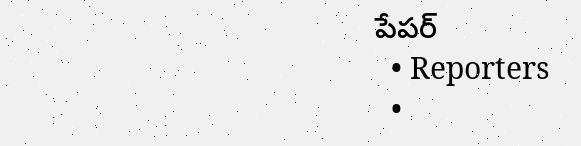పేపర్
  • Reporters
  •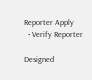Reporter Apply
  • Verify Reporter

Designed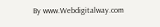By www.Webdigitalway.com